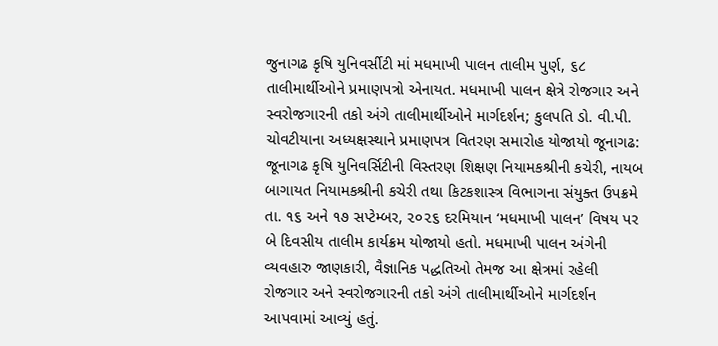જુનાગઢ કૃષિ યુનિવર્સીટી માં મધમાખી પાલન તાલીમ પુર્ણ, ૬૮ તાલીમાર્થીઓને પ્રમાણપત્રો એનાયત. મધમાખી પાલન ક્ષેત્રે રોજગાર અને સ્વરોજગારની તકો અંગે તાલીમાર્થીઓને માર્ગદર્શન; કુલપતિ ડો. વી.પી. ચોવટીયાના અધ્યક્ષસ્થાને પ્રમાણપત્ર વિતરણ સમારોહ યોજાયો જૂનાગઢ: જૂનાગઢ કૃષિ યુનિવર્સિટીની વિસ્તરણ શિક્ષણ નિયામકશ્રીની કચેરી, નાયબ બાગાયત નિયામકશ્રીની કચેરી તથા કિટકશાસ્ત્ર વિભાગના સંયુક્ત ઉપક્રમે તા. ૧૬ અને ૧૭ સપ્ટેમ્બર, ૨૦૨૬ દરમિયાન ‘મધમાખી પાલન’ વિષય પર બે દિવસીય તાલીમ કાર્યક્રમ યોજાયો હતો. મધમાખી પાલન અંગેની વ્યવહારુ જાણકારી, વૈજ્ઞાનિક પદ્ધતિઓ તેમજ આ ક્ષેત્રમાં રહેલી રોજગાર અને સ્વરોજગારની તકો અંગે તાલીમાર્થીઓને માર્ગદર્શન આપવામાં આવ્યું હતું.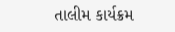તાલીમ કાર્યક્રમ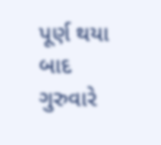પૂર્ણ થયા બાદ ગુરુવારે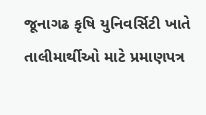જૂનાગઢ કૃષિ યુનિવર્સિટી ખાતે તાલીમાર્થીઓ માટે પ્રમાણપત્ર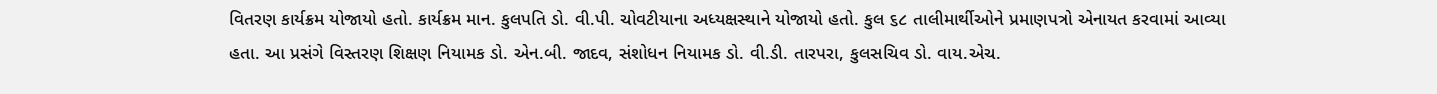વિતરણ કાર્યક્રમ યોજાયો હતો. કાર્યક્રમ માન. કુલપતિ ડો. વી.પી. ચોવટીયાના અધ્યક્ષસ્થાને યોજાયો હતો. કુલ ૬૮ તાલીમાર્થીઓને પ્રમાણપત્રો એનાયત કરવામાં આવ્યા હતા. આ પ્રસંગે વિસ્તરણ શિક્ષણ નિયામક ડો. એન.બી. જાદવ, સંશોધન નિયામક ડો. વી.ડી. તારપરા, કુલસચિવ ડો. વાય.એચ.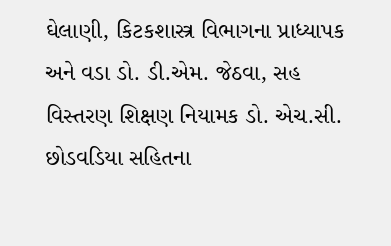ઘેલાણી, કિટકશાસ્ત્ર વિભાગના પ્રાધ્યાપક અને વડા ડો. ડી.એમ. જેઠવા, સહ વિસ્તરણ શિક્ષણ નિયામક ડો. એચ.સી. છોડવડિયા સહિતના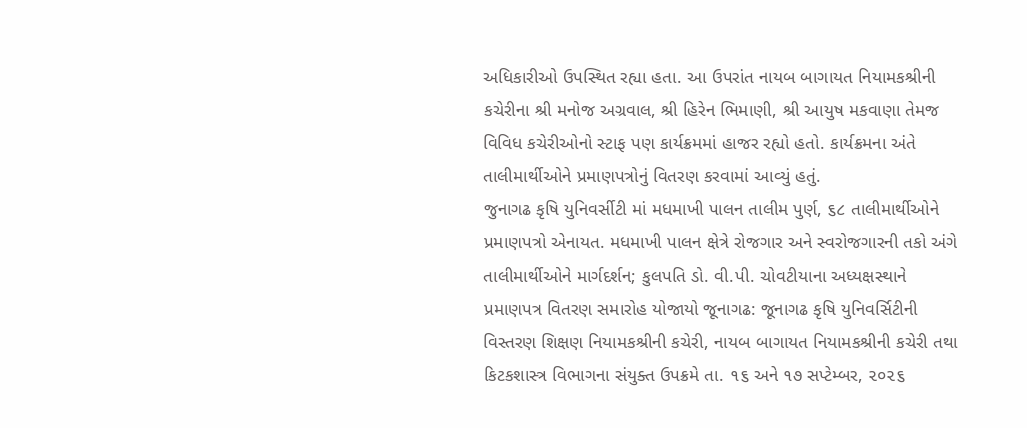અધિકારીઓ ઉપસ્થિત રહ્યા હતા. આ ઉપરાંત નાયબ બાગાયત નિયામકશ્રીની કચેરીના શ્રી મનોજ અગ્રવાલ, શ્રી હિરેન ભિમાણી, શ્રી આયુષ મકવાણા તેમજ વિવિધ કચેરીઓનો સ્ટાફ પણ કાર્યક્રમમાં હાજર રહ્યો હતો. કાર્યક્રમના અંતે તાલીમાર્થીઓને પ્રમાણપત્રોનું વિતરણ કરવામાં આવ્યું હતું.
જુનાગઢ કૃષિ યુનિવર્સીટી માં મધમાખી પાલન તાલીમ પુર્ણ, ૬૮ તાલીમાર્થીઓને પ્રમાણપત્રો એનાયત. મધમાખી પાલન ક્ષેત્રે રોજગાર અને સ્વરોજગારની તકો અંગે તાલીમાર્થીઓને માર્ગદર્શન; કુલપતિ ડો. વી.પી. ચોવટીયાના અધ્યક્ષસ્થાને પ્રમાણપત્ર વિતરણ સમારોહ યોજાયો જૂનાગઢ: જૂનાગઢ કૃષિ યુનિવર્સિટીની વિસ્તરણ શિક્ષણ નિયામકશ્રીની કચેરી, નાયબ બાગાયત નિયામકશ્રીની કચેરી તથા કિટકશાસ્ત્ર વિભાગના સંયુક્ત ઉપક્રમે તા. ૧૬ અને ૧૭ સપ્ટેમ્બર, ૨૦૨૬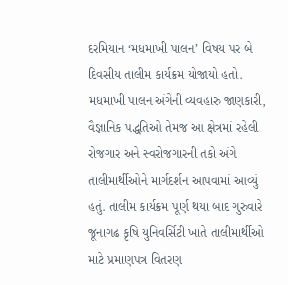દરમિયાન ‘મધમાખી પાલન’ વિષય પર બે દિવસીય તાલીમ કાર્યક્રમ યોજાયો હતો. મધમાખી પાલન અંગેની વ્યવહારુ જાણકારી, વૈજ્ઞાનિક પદ્ધતિઓ તેમજ આ ક્ષેત્રમાં રહેલી રોજગાર અને સ્વરોજગારની તકો અંગે તાલીમાર્થીઓને માર્ગદર્શન આપવામાં આવ્યું હતું. તાલીમ કાર્યક્રમ પૂર્ણ થયા બાદ ગુરુવારે જૂનાગઢ કૃષિ યુનિવર્સિટી ખાતે તાલીમાર્થીઓ માટે પ્રમાણપત્ર વિતરણ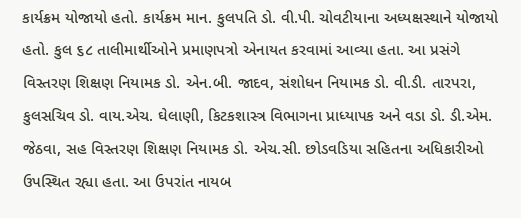કાર્યક્રમ યોજાયો હતો. કાર્યક્રમ માન. કુલપતિ ડો. વી.પી. ચોવટીયાના અધ્યક્ષસ્થાને યોજાયો હતો. કુલ ૬૮ તાલીમાર્થીઓને પ્રમાણપત્રો એનાયત કરવામાં આવ્યા હતા. આ પ્રસંગે વિસ્તરણ શિક્ષણ નિયામક ડો. એન.બી. જાદવ, સંશોધન નિયામક ડો. વી.ડી. તારપરા, કુલસચિવ ડો. વાય.એચ. ઘેલાણી, કિટકશાસ્ત્ર વિભાગના પ્રાધ્યાપક અને વડા ડો. ડી.એમ. જેઠવા, સહ વિસ્તરણ શિક્ષણ નિયામક ડો. એચ.સી. છોડવડિયા સહિતના અધિકારીઓ ઉપસ્થિત રહ્યા હતા. આ ઉપરાંત નાયબ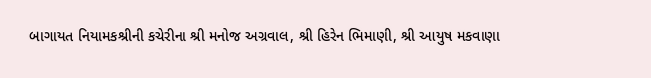બાગાયત નિયામકશ્રીની કચેરીના શ્રી મનોજ અગ્રવાલ, શ્રી હિરેન ભિમાણી, શ્રી આયુષ મકવાણા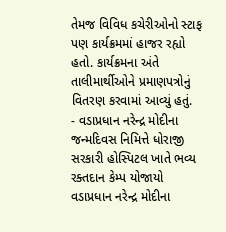તેમજ વિવિધ કચેરીઓનો સ્ટાફ પણ કાર્યક્રમમાં હાજર રહ્યો હતો. કાર્યક્રમના અંતે તાલીમાર્થીઓને પ્રમાણપત્રોનું વિતરણ કરવામાં આવ્યું હતું.
- વડાપ્રધાન નરેન્દ્ર મોદીના જન્મદિવસ નિમિત્તે ધોરાજી સરકારી હોસ્પિટલ ખાતે ભવ્ય રક્તદાન કેમ્પ યોજાયો વડાપ્રધાન નરેન્દ્ર મોદીના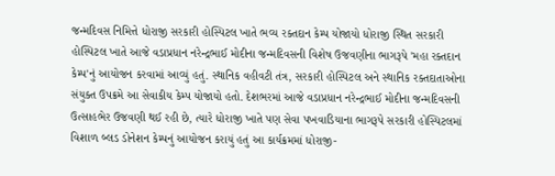જન્મદિવસ નિમિત્તે ધોરાજી સરકારી હોસ્પિટલ ખાતે ભવ્ય રક્તદાન કેમ્પ યોજાયો ધોરાજી સ્થિત સરકારી હોસ્પિટલ ખાતે આજે વડાપ્રધાન નરેન્દ્રભાઈ મોદીના જન્મદિવસની વિશેષ ઉજવણીના ભાગરૂપે 'મહા રક્તદાન કેમ્પ'નું આયોજન કરવામાં આવ્યું હતું. સ્થાનિક વહીવટી તંત્ર, સરકારી હોસ્પિટલ અને સ્થાનિક રક્તદાતાઓના સંયુક્ત ઉપક્રમે આ સેવાકીય કેમ્પ યોજાયો હતો. દેશભરમાં આજે વડાપ્રધાન નરેન્દ્રભાઈ મોદીના જન્મદિવસની ઉત્સાહભેર ઉજવણી થઈ રહી છે, ત્યારે ધોરાજી ખાતે પણ સેવા પખવાડિયાના ભાગરૂપે સરકારી હોસ્પિટલમાં વિશાળ બ્લડ ડોનેશન કેમ્પનું આયોજન કરાયું હતું આ કાર્યક્રમમાં ધોરાજી-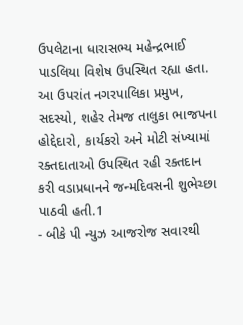ઉપલેટાના ધારાસભ્ય મહેન્દ્રભાઈ પાડલિયા વિશેષ ઉપસ્થિત રહ્યા હતા. આ ઉપરાંત નગરપાલિકા પ્રમુખ, સદસ્યો, શહેર તેમજ તાલુકા ભાજપના હોદ્દેદારો, કાર્યકરો અને મોટી સંખ્યામાં રક્તદાતાઓ ઉપસ્થિત રહી રક્તદાન કરી વડાપ્રધાનને જન્મદિવસની શુભેચ્છા પાઠવી હતી.1
- બીકે પી ન્યુઝ આજરોજ સવારથી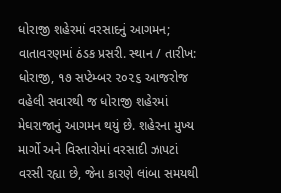ધોરાજી શહેરમાં વરસાદનું આગમન; વાતાવરણમાં ઠંડક પ્રસરી. સ્થાન / તારીખ: ધોરાજી, ૧૭ સપ્ટેમ્બર ૨૦૨૬ આજરોજ વહેલી સવારથી જ ધોરાજી શહેરમાં મેઘરાજાનું આગમન થયું છે. શહેરના મુખ્ય માર્ગો અને વિસ્તારોમાં વરસાદી ઝાપટાં વરસી રહ્યા છે, જેના કારણે લાંબા સમયથી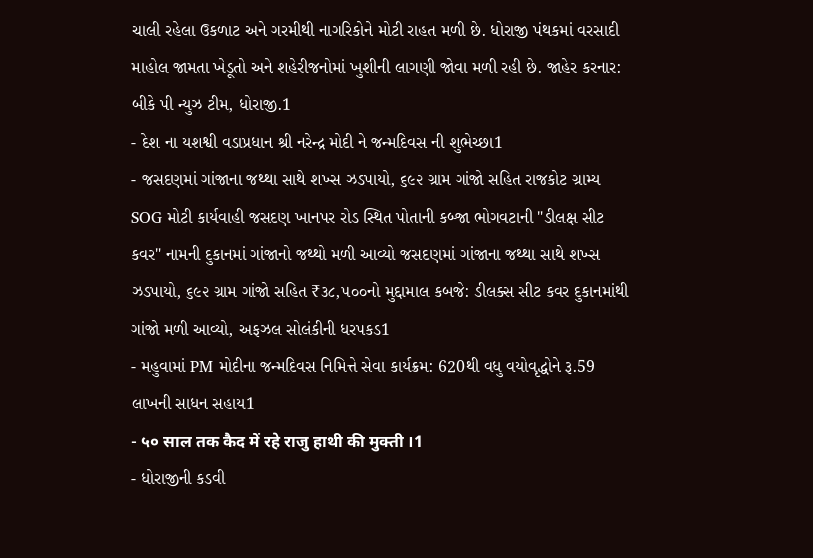ચાલી રહેલા ઉકળાટ અને ગરમીથી નાગરિકોને મોટી રાહત મળી છે. ધોરાજી પંથકમાં વરસાદી માહોલ જામતા ખેડૂતો અને શહેરીજનોમાં ખુશીની લાગણી જોવા મળી રહી છે. જાહેર કરનાર: બીકે પી ન્યુઝ ટીમ, ધોરાજી.1
- દેશ ના યશશ્વી વડાપ્રધાન શ્રી નરેન્દ્ર મોદી ને જન્મદિવસ ની શુભેચ્છા1
- જસદણમાં ગાંજાના જથ્થા સાથે શખ્સ ઝડપાયો, ૬૯૨ ગ્રામ ગાંજો સહિત રાજકોટ ગ્રામ્ય SOG મોટી કાર્યવાહી જસદણ ખાનપર રોડ સ્થિત પોતાની કબ્જા ભોગવટાની "ડીલક્ષ સીટ કવર" નામની દુકાનમાં ગાંજાનો જથ્થો મળી આવ્યો જસદણમાં ગાંજાના જથ્થા સાથે શખ્સ ઝડપાયો, ૬૯૨ ગ્રામ ગાંજો સહિત ₹૩૮,૫૦૦નો મુદ્દામાલ કબજે: ડીલક્સ સીટ કવર દુકાનમાંથી ગાંજો મળી આવ્યો, અફઝલ સોલંકીની ધરપકડ1
- મહુવામાં PM મોદીના જન્મદિવસ નિમિત્તે સેવા કાર્યક્રમ: 620થી વધુ વયોવૃદ્ધોને રૂ.59 લાખની સાધન સહાય1
- ५० साल तक कैद में रहे राजु हाथी की मुक्ती ।1
- ધોરાજીની કડવી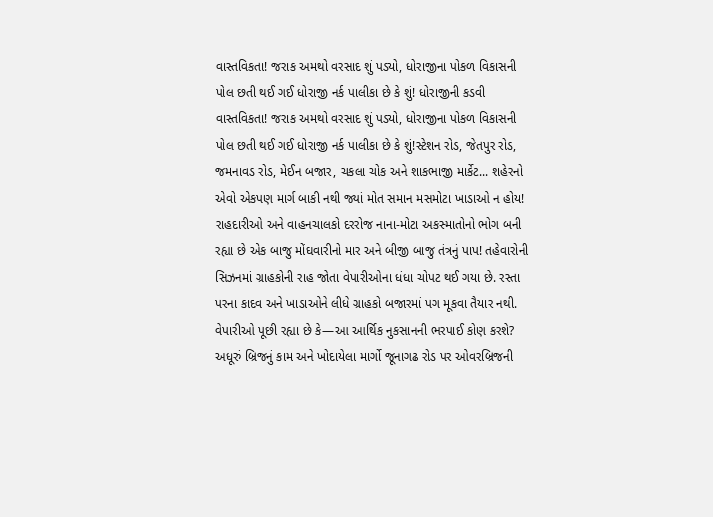વાસ્તવિકતા! જરાક અમથો વરસાદ શું પડ્યો, ધોરાજીના પોકળ વિકાસની પોલ છતી થઈ ગઈ ધોરાજી નર્ક પાલીકા છે કે શું! ધોરાજીની કડવી વાસ્તવિકતા! જરાક અમથો વરસાદ શું પડ્યો, ધોરાજીના પોકળ વિકાસની પોલ છતી થઈ ગઈ ધોરાજી નર્ક પાલીકા છે કે શું!સ્ટેશન રોડ, જેતપુર રોડ, જમનાવડ રોડ, મેઈન બજાર, ચકલા ચોક અને શાકભાજી માર્કેટ... શહેરનો એવો એકપણ માર્ગ બાકી નથી જ્યાં મોત સમાન મસમોટા ખાડાઓ ન હોય! રાહદારીઓ અને વાહનચાલકો દરરોજ નાના-મોટા અકસ્માતોનો ભોગ બની રહ્યા છે એક બાજુ મોંઘવારીનો માર અને બીજી બાજુ તંત્રનું પાપ! તહેવારોની સિઝનમાં ગ્રાહકોની રાહ જોતા વેપારીઓના ધંધા ચોપટ થઈ ગયા છે. રસ્તા પરના કાદવ અને ખાડાઓને લીધે ગ્રાહકો બજારમાં પગ મૂકવા તૈયાર નથી. વેપારીઓ પૂછી રહ્યા છે કે—આ આર્થિક નુકસાનની ભરપાઈ કોણ કરશે? અધૂરું બ્રિજનું કામ અને ખોદાયેલા માર્ગો જૂનાગઢ રોડ પર ઓવરબ્રિજની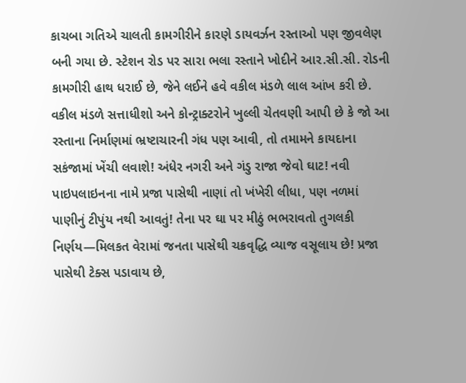કાચબા ગતિએ ચાલતી કામગીરીને કારણે ડાયવર્ઝન રસ્તાઓ પણ જીવલેણ બની ગયા છે. સ્ટેશન રોડ પર સારા ભલા રસ્તાને ખોદીને આર.સી.સી. રોડની કામગીરી હાથ ધરાઈ છે, જેને લઈને હવે વકીલ મંડળે લાલ આંખ કરી છે. વકીલ મંડળે સત્તાધીશો અને કોન્ટ્રાક્ટરોને ખુલ્લી ચેતવણી આપી છે કે જો આ રસ્તાના નિર્માણમાં ભ્રષ્ટાચારની ગંધ પણ આવી, તો તમામને કાયદાના સકંજામાં ખેંચી લવાશે! અંધેર નગરી અને ગંડુ રાજા જેવો ઘાટ! નવી પાઇપલાઇનના નામે પ્રજા પાસેથી નાણાં તો ખંખેરી લીધા, પણ નળમાં પાણીનું ટીપુંય નથી આવતું! તેના પર ઘા પર મીઠું ભભરાવતો તુગલકી નિર્ણય—મિલકત વેરામાં જનતા પાસેથી ચક્રવૃદ્ધિ વ્યાજ વસૂલાય છે! પ્રજા પાસેથી ટેક્સ પડાવાય છે,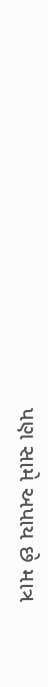પણ સામે અપાય છે માત્ર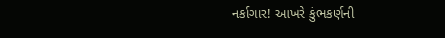નર્કાગાર! આખરે કુંભકર્ણની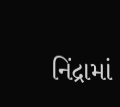નિંદ્રામાં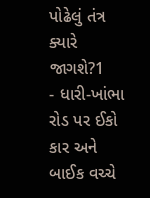પોઢેલું તંત્ર ક્યારે જાગશે?1
- ધારી-ખાંભા રોડ પર ઈકો કાર અને બાઈક વચ્ચે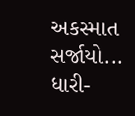અકસ્માત સર્જાયો... ધારી-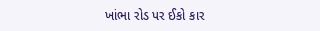ખાંભા રોડ પર ઈકો કાર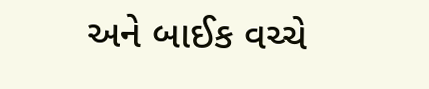અને બાઈક વચ્ચે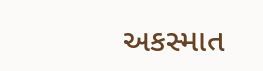અકસ્માત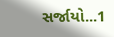સર્જાયો...1